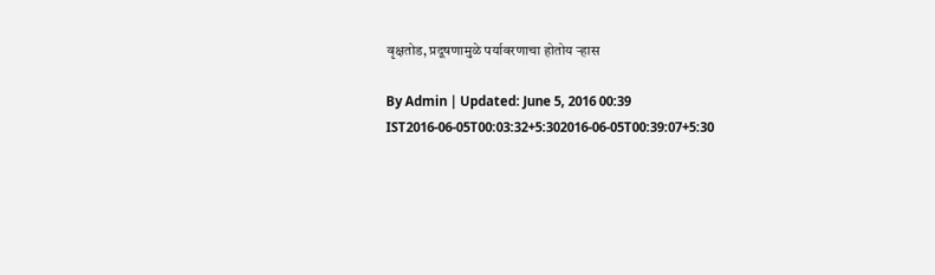वृक्षतोड, प्रदूषणामुळे पर्यावरणाचा होतोय ऱ्हास

By Admin | Updated: June 5, 2016 00:39 IST2016-06-05T00:03:32+5:302016-06-05T00:39:07+5:30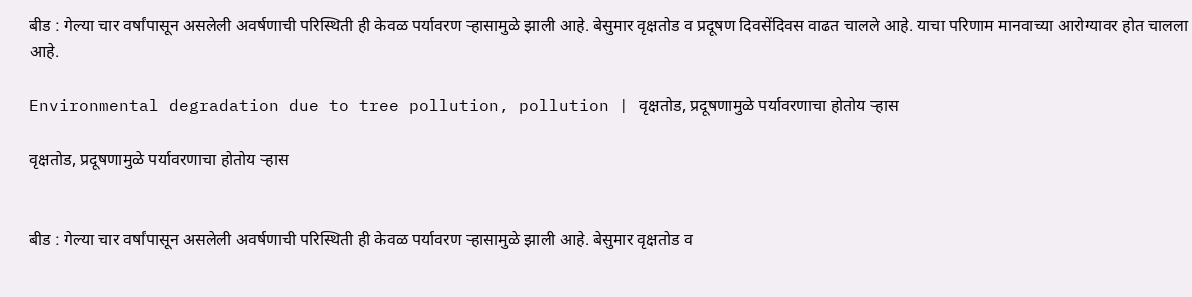बीड : गेल्या चार वर्षांपासून असलेली अवर्षणाची परिस्थिती ही केवळ पर्यावरण ऱ्हासामुळे झाली आहे. बेसुमार वृक्षतोड व प्रदूषण दिवसेंदिवस वाढत चालले आहे. याचा परिणाम मानवाच्या आरोग्यावर होत चालला आहे.

Environmental degradation due to tree pollution, pollution | वृक्षतोड, प्रदूषणामुळे पर्यावरणाचा होतोय ऱ्हास

वृक्षतोड, प्रदूषणामुळे पर्यावरणाचा होतोय ऱ्हास


बीड : गेल्या चार वर्षांपासून असलेली अवर्षणाची परिस्थिती ही केवळ पर्यावरण ऱ्हासामुळे झाली आहे. बेसुमार वृक्षतोड व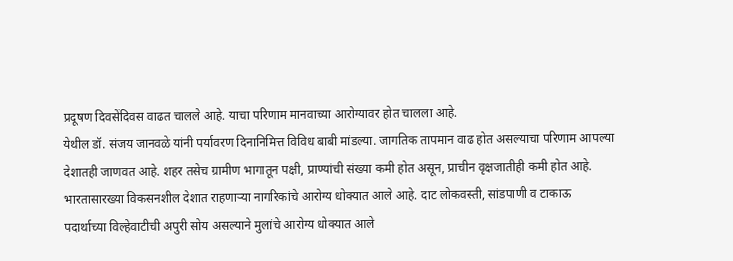प्रदूषण दिवसेंदिवस वाढत चालले आहे. याचा परिणाम मानवाच्या आरोग्यावर होत चालला आहे.
येथील डॉ. संजय जानवळे यांनी पर्यावरण दिनानिमित्त विविध बाबी मांडल्या. जागतिक तापमान वाढ होत असल्याचा परिणाम आपल्या देशातही जाणवत आहे. शहर तसेच ग्रामीण भागातून पक्षी, प्राण्यांची संख्या कमी होत असून, प्राचीन वृक्षजातीही कमी होत आहे. भारतासारख्या विकसनशील देशात राहणाऱ्या नागरिकांचे आरोग्य धोक्यात आले आहे. दाट लोकवस्ती, सांडपाणी व टाकाऊ पदार्थाच्या विल्हेवाटीची अपुरी सोय असल्याने मुलांचे आरोग्य धोक्यात आले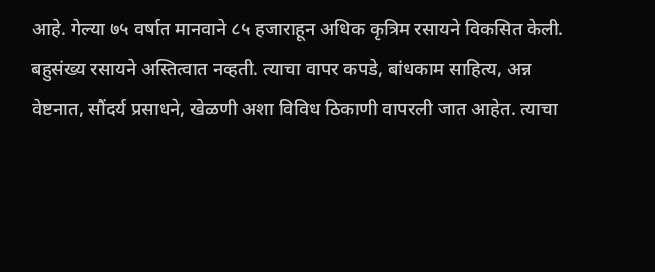आहे. गेल्या ७५ वर्षात मानवाने ८५ हजाराहून अधिक कृत्रिम रसायने विकसित केली. बहुसंख्य रसायने अस्तित्वात नव्हती. त्याचा वापर कपडे, बांधकाम साहित्य, अन्न वेष्टनात, सौंदर्य प्रसाधने, खेळणी अशा विविध ठिकाणी वापरली जात आहेत. त्याचा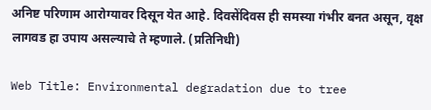अनिष्ट परिणाम आरोग्यावर दिसून येत आहे. दिवसेंदिवस ही समस्या गंभीर बनत असून, वृक्ष लागवड हा उपाय असल्याचे ते म्हणाले. (प्रतिनिधी)

Web Title: Environmental degradation due to tree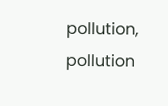pollution, pollution